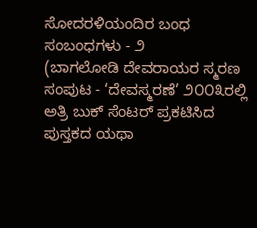ಸೋದರಳಿಯಂದಿರ ಬಂಧ ಸಂಬಂಧಗಳು - ೨
(ಬಾಗಲೋಡಿ ದೇವರಾಯರ ಸ್ಮರಣ ಸಂಪುಟ - ‘ದೇವಸ್ಮರಣೆ’ ೨೦೦೩ರಲ್ಲಿ ಅತ್ರಿ ಬುಕ್ ಸೆಂಟರ್ ಪ್ರಕಟಿಸಿದ ಪುಸ್ತಕದ ಯಥಾ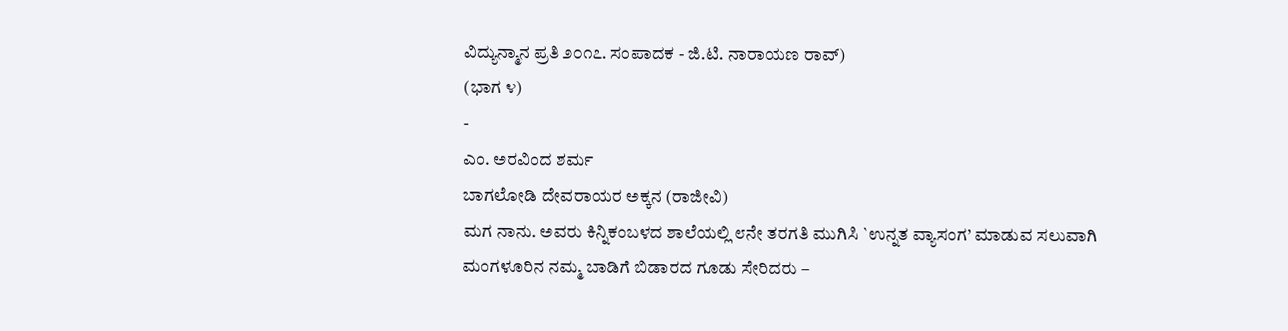ವಿದ್ಯುನ್ಮಾನ ಪ್ರತಿ ೨೦೧೭. ಸಂಪಾದಕ - ಜಿ.ಟಿ. ನಾರಾಯಣ ರಾವ್)
(ಭಾಗ ೪)
-
ಎಂ. ಅರವಿಂದ ಶರ್ಮ
ಬಾಗಲೋಡಿ ದೇವರಾಯರ ಅಕ್ಕನ (ರಾಜೀವಿ)
ಮಗ ನಾನು. ಅವರು ಕಿನ್ನಿಕಂಬಳದ ಶಾಲೆಯಲ್ಲಿ ೮ನೇ ತರಗತಿ ಮುಗಿಸಿ `ಉನ್ನತ ವ್ಯಾಸಂಗ’ ಮಾಡುವ ಸಲುವಾಗಿ
ಮಂಗಳೂರಿನ ನಮ್ಮ ಬಾಡಿಗೆ ಬಿಡಾರದ ಗೂಡು ಸೇರಿದರು –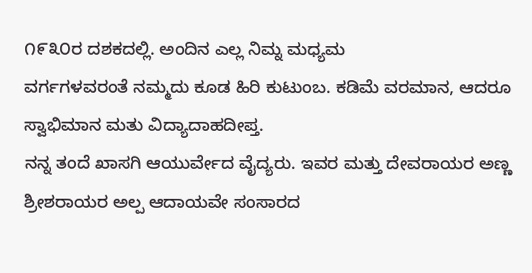೧೯೩೦ರ ದಶಕದಲ್ಲಿ. ಅಂದಿನ ಎಲ್ಲ ನಿಮ್ನ ಮಧ್ಯಮ
ವರ್ಗಗಳವರಂತೆ ನಮ್ಮದು ಕೂಡ ಹಿರಿ ಕುಟುಂಬ. ಕಡಿಮೆ ವರಮಾನ, ಆದರೂ ಸ್ವಾಭಿಮಾನ ಮತು ವಿದ್ಯಾದಾಹದೀಪ್ತ.
ನನ್ನ ತಂದೆ ಖಾಸಗಿ ಆಯುರ್ವೇದ ವೈದ್ಯರು. ಇವರ ಮತ್ತು ದೇವರಾಯರ ಅಣ್ಣ ಶ್ರೀಶರಾಯರ ಅಲ್ಪ ಆದಾಯವೇ ಸಂಸಾರದ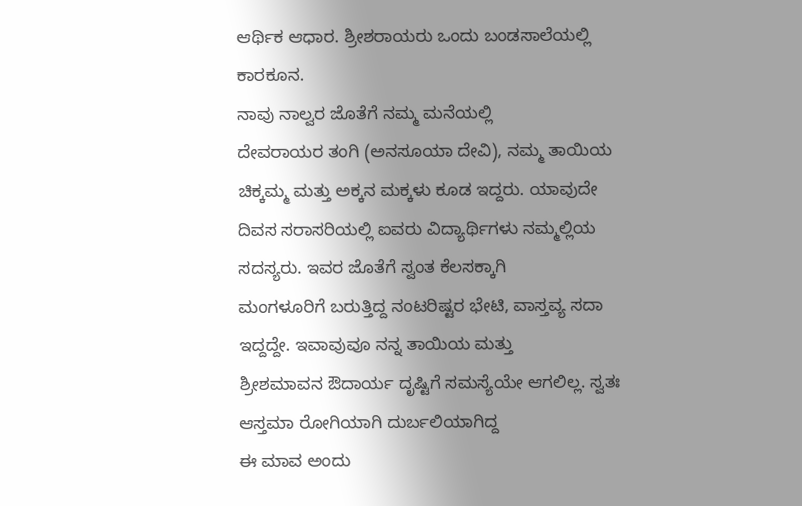ಆರ್ಥಿಕ ಆಧಾರ. ಶ್ರೀಶರಾಯರು ಒಂದು ಬಂಡಸಾಲೆಯಲ್ಲಿ ಕಾರಕೂನ.
ನಾವು ನಾಲ್ವರ ಜೊತೆಗೆ ನಮ್ಮ ಮನೆಯಲ್ಲಿ
ದೇವರಾಯರ ತಂಗಿ (ಅನಸೂಯಾ ದೇವಿ), ನಮ್ಮ ತಾಯಿಯ ಚಿಕ್ಕಮ್ಮ ಮತ್ತು ಅಕ್ಕನ ಮಕ್ಕಳು ಕೂಡ ಇದ್ದರು. ಯಾವುದೇ
ದಿವಸ ಸರಾಸರಿಯಲ್ಲಿ ಐವರು ವಿದ್ಯಾರ್ಥಿಗಳು ನಮ್ಮಲ್ಲಿಯ ಸದಸ್ಯರು. ಇವರ ಜೊತೆಗೆ ಸ್ವಂತ ಕೆಲಸಕ್ಕಾಗಿ
ಮಂಗಳೂರಿಗೆ ಬರುತ್ತಿದ್ದ ನಂಟರಿಷ್ಟರ ಭೇಟಿ, ವಾಸ್ತವ್ಯ ಸದಾ ಇದ್ದದ್ದೇ. ಇವಾವುವೂ ನನ್ನ ತಾಯಿಯ ಮತ್ತು
ಶ್ರೀಶಮಾವನ ಔದಾರ್ಯ ದೃಷ್ಟಿಗೆ ಸಮಸ್ಯೆಯೇ ಆಗಲಿಲ್ಲ. ಸ್ವತಃ ಆಸ್ತಮಾ ರೋಗಿಯಾಗಿ ದುರ್ಬಲಿಯಾಗಿದ್ದ
ಈ ಮಾವ ಅಂದು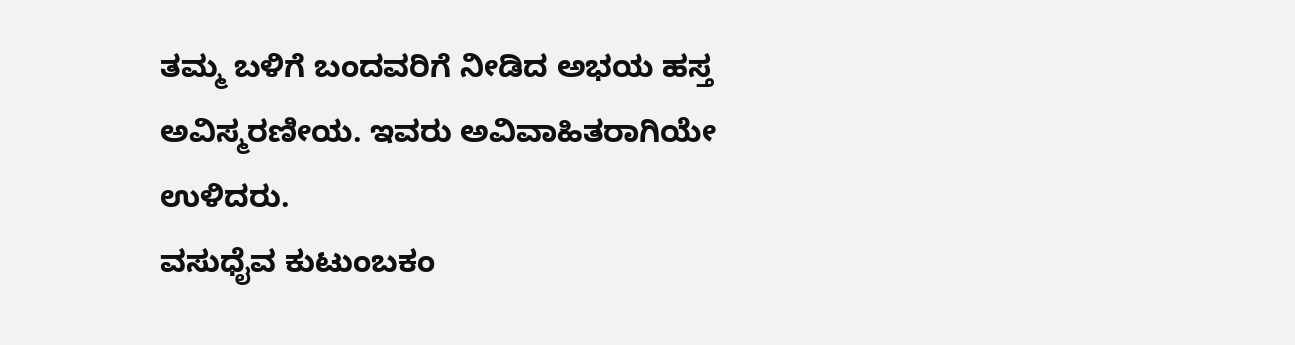ತಮ್ಮ ಬಳಿಗೆ ಬಂದವರಿಗೆ ನೀಡಿದ ಅಭಯ ಹಸ್ತ ಅವಿಸ್ಮರಣೀಯ. ಇವರು ಅವಿವಾಹಿತರಾಗಿಯೇ ಉಳಿದರು.
ವಸುಧೈವ ಕುಟುಂಬಕಂ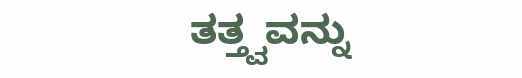ತತ್ತ್ವವನ್ನು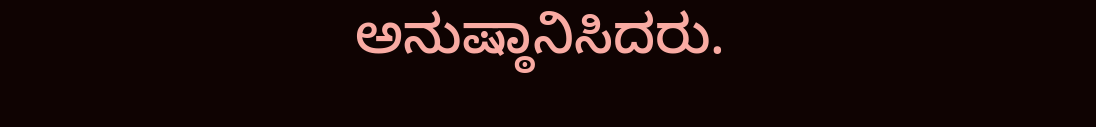ಅನುಷ್ಠಾನಿಸಿದರು.